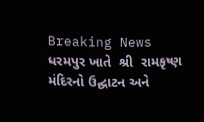Breaking News
ધરમપુર ખાતે  શ્રી  રામકૃષ્ણ મંદિરનો ઉદ્ઘાટન અને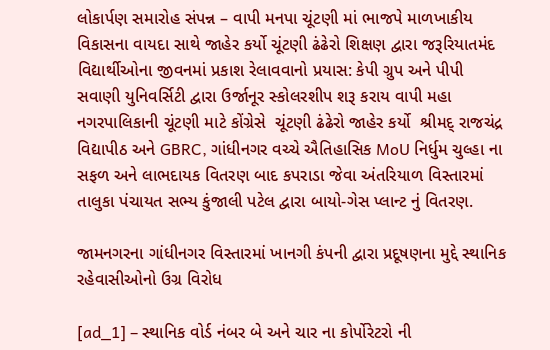લોકાર્પણ સમારોહ સંપન્ન – વાપી મનપા ચૂંટણી માં ભાજપે માળખાકીય વિકાસના વાયદા સાથે જાહેર કર્યો ચૂંટણી ઢંઢેરો શિક્ષણ દ્વારા જરૂરિયાતમંદ વિદ્યાર્થીઓના જીવનમાં પ્રકાશ રેલાવવાનો પ્રયાસ: કેપી ગ્રુપ અને પીપી સવાણી યુનિવર્સિટી દ્વારા ઉર્જાનૂર સ્કોલરશીપ શરૂ કરાય વાપી મહા નગરપાલિકાની ચૂંટણી માટે કોંગ્રેસે  ચૂંટણી ઢંઢેરો જાહેર કર્યો  શ્રીમદ્ રાજચંદ્ર વિદ્યાપીઠ અને GBRC, ગાંધીનગર વચ્ચે ઐતિહાસિક MoU નિર્ધુમ ચુલ્હા ના સફળ અને લાભદાયક વિતરણ બાદ કપરાડા જેવા અંતરિયાળ વિસ્તારમાં તાલુકા પંચાયત સભ્ય કુંજાલી પટેલ દ્વારા બાયો-ગેસ પ્લાન્ટ નું વિતરણ.

જામનગરના ગાંધીનગર વિસ્તારમાં ખાનગી કંપની દ્વારા પ્રદૂષણના મુદ્દે સ્થાનિક રહેવાસીઓનો ઉગ્ર વિરોધ

[ad_1] – સ્થાનિક વોર્ડ નંબર બે અને ચાર ના કોર્પોરેટરો ની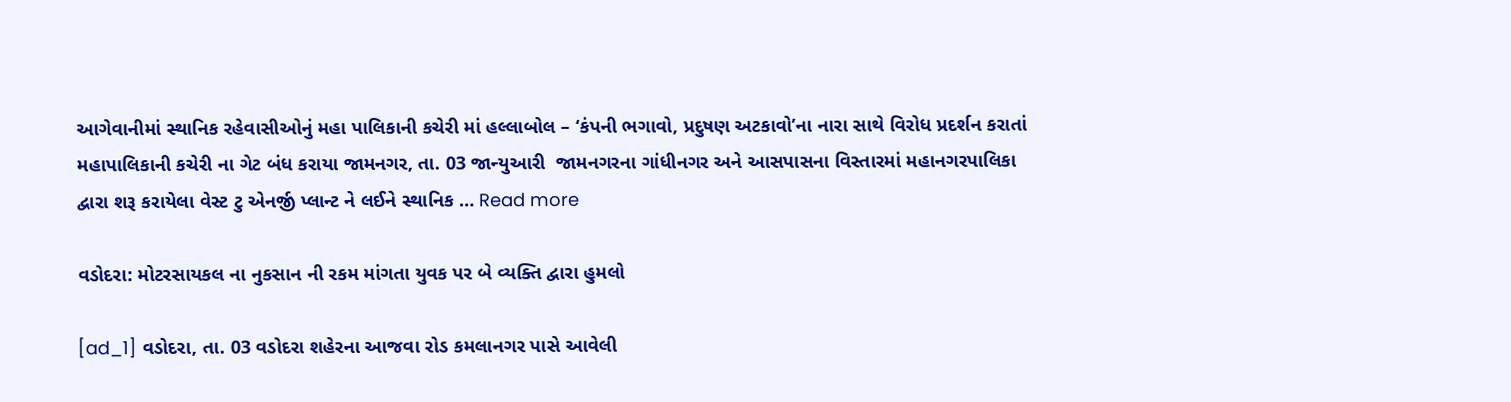આગેવાનીમાં સ્થાનિક રહેવાસીઓનું મહા પાલિકાની કચેરી માં હલ્લાબોલ – ‘કંપની ભગાવો, પ્રદુષણ અટકાવો’ના નારા સાથે વિરોધ પ્રદર્શન કરાતાં મહાપાલિકાની કચેરી ના ગેટ બંધ કરાયા જામનગર, તા. 03 જાન્યુઆરી  જામનગરના ગાંધીનગર અને આસપાસના વિસ્તારમાં મહાનગરપાલિકા દ્વારા શરૂ કરાયેલા વેસ્ટ ટુ એનર્જી પ્લાન્ટ ને લઈને સ્થાનિક … Read more

વડોદરા: મોટરસાયકલ ના નુકસાન ની રકમ માંગતા યુવક પર બે વ્યક્તિ દ્વારા હુમલો

[ad_1] વડોદરા, તા. 03 વડોદરા શહેરના આજવા રોડ કમલાનગર પાસે આવેલી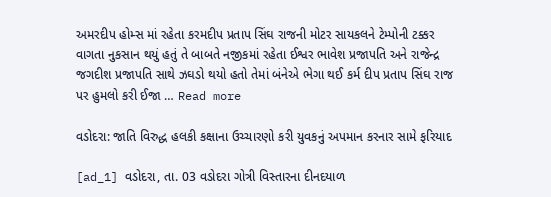અમરદીપ હોમ્સ માં રહેતા કરમદીપ પ્રતાપ સિંઘ રાજની મોટર સાયકલને ટેમ્પોની ટક્કર વાગતા નુકસાન થયું હતું તે બાબતે નજીકમાં રહેતા ઈશ્વર ભાવેશ પ્રજાપતિ અને રાજેન્દ્ર જગદીશ પ્રજાપતિ સાથે ઝઘડો થયો હતો તેમાં બંનેએ ભેગા થઈ કર્મ દીપ પ્રતાપ સિંઘ રાજ પર હુમલો કરી ઈજા … Read more

વડોદરા: જાતિ વિરુદ્ધ હલકી કક્ષાના ઉચ્ચારણો કરી યુવકનું અપમાન કરનાર સામે ફરિયાદ

[ad_1] વડોદરા, તા. 03 વડોદરા ગોત્રી વિસ્તારના દીનદયાળ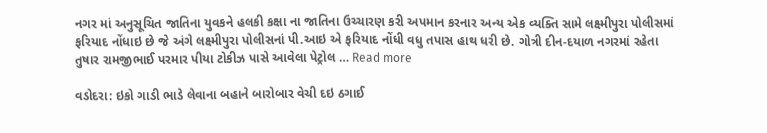નગર માં અનુસૂચિત જાતિના યુવકને હલકી કક્ષા ના જાતિના ઉચ્ચારણ કરી અપમાન કરનાર અન્ય એક વ્યક્તિ સામે લક્ષ્મીપુરા પોલીસમાં ફરિયાદ નોંધાઇ છે જે અંગે લક્ષ્મીપુરા પોલીસનાં પી.આઇ એ ફરિયાદ નોંધી વધુ તપાસ હાથ ધરી છે. ગોત્રી દીન-દયાળ નગરમાં રહેતા તુષાર રામજીભાઈ પરમાર પીયા ટોકીઝ પાસે આવેલા પેટ્રોલ … Read more

વડોદરા: ઇકો ગાડી ભાડે લેવાના બહાને બારોબાર વેચી દઇ ઠગાઈ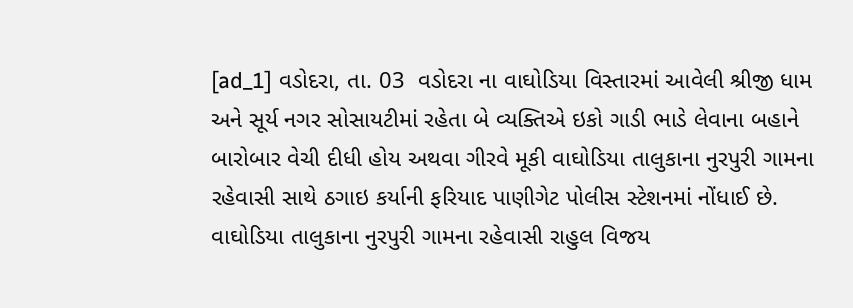[ad_1] વડોદરા, તા. 03  વડોદરા ના વાઘોડિયા વિસ્તારમાં આવેલી શ્રીજી ધામ અને સૂર્ય નગર સોસાયટીમાં રહેતા બે વ્યક્તિએ ઇકો ગાડી ભાડે લેવાના બહાને બારોબાર વેચી દીધી હોય અથવા ગીરવે મૂકી વાઘોડિયા તાલુકાના નુરપુરી ગામના રહેવાસી સાથે ઠગાઇ કર્યાની ફરિયાદ પાણીગેટ પોલીસ સ્ટેશનમાં નોંધાઈ છે. વાઘોડિયા તાલુકાના નુરપુરી ગામના રહેવાસી રાહુલ વિજય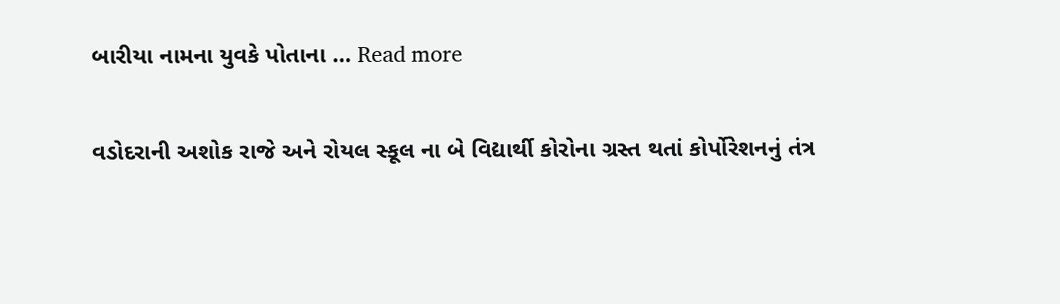બારીયા નામના યુવકે પોતાના … Read more

વડોદરાની અશોક રાજે અને રોયલ સ્કૂલ ના બે વિદ્યાર્થી કોરોના ગ્રસ્ત થતાં કોર્પોરેશનનું તંત્ર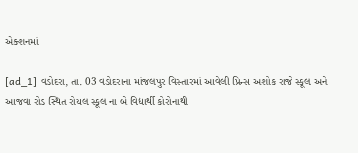એક્શનમાં

[ad_1] વડોદરા, તા. 03 વડોદરાના માંજલપુર વિસ્તારમાં આવેલી પ્રિન્સ અશોક રાજે સ્કૂલ અને આજવા રોડ સ્થિત રોયલ સ્કૂલ ના બે વિદ્યાર્થી કોરોનાથી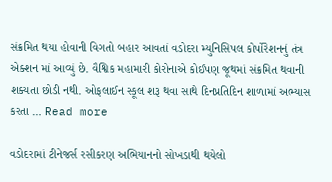સંક્રમિત થયા હોવાની વિગતો બહાર આવતાં વડોદરા મ્યુનિસિપલ કોર્પોરેશનનું તંત્ર એક્શન માં આવ્યું છે. વૈશ્વિક મહામારી કોરોનાએ કોઈપણ જૂથમાં સંક્રમિત થવાની શક્યતા છોડી નથી. ઓફલાઈન સ્કૂલ શરૂ થવા સાથે દિનપ્રતિદિન શાળામાં અભ્યાસ કરતા … Read more

વડોદરામાં ટીનેજર્સ રસીકરણ અભિયાનનો સોખડાથી થયેલો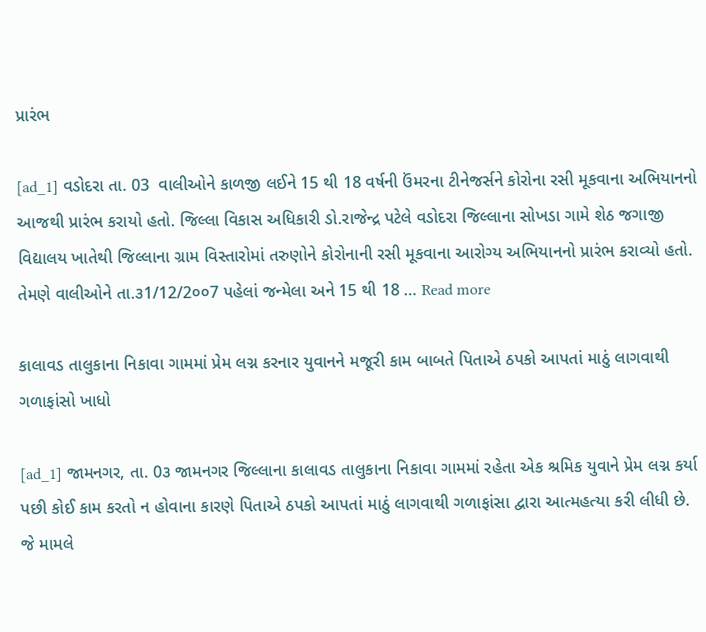પ્રારંભ

[ad_1] વડોદરા તા. 03  વાલીઓને કાળજી લઈને 15 થી 18 વર્ષની ઉંમરના ટીનેજર્સને કોરોના રસી મૂકવાના અભિયાનનો આજથી પ્રારંભ કરાયો હતો. જિલ્લા વિકાસ અધિકારી ડો.રાજેન્દ્ર પટેલે વડોદરા જિલ્લાના સોખડા ગામે શેઠ જગાજી વિદ્યાલય ખાતેથી જિલ્લાના ગ્રામ વિસ્તારોમાં તરુણોને કોરોનાની રસી મૂકવાના આરોગ્ય અભિયાનનો પ્રારંભ કરાવ્યો હતો. તેમણે વાલીઓને તા.૩1/12/2૦૦7 પહેલાં જન્મેલા અને 15 થી 18 … Read more

કાલાવડ તાલુકાના નિકાવા ગામમાં પ્રેમ લગ્ન કરનાર યુવાનને મજૂરી કામ બાબતે પિતાએ ઠપકો આપતાં માઠું લાગવાથી ગળાફાંસો ખાધો

[ad_1] જામનગર, તા. 0૩ જામનગર જિલ્લાના કાલાવડ તાલુકાના નિકાવા ગામમાં રહેતા એક શ્રમિક યુવાને પ્રેમ લગ્ન કર્યા પછી કોઈ કામ કરતો ન હોવાના કારણે પિતાએ ઠપકો આપતાં માઠું લાગવાથી ગળાફાંસા દ્વારા આત્મહત્યા કરી લીધી છે. જે મામલે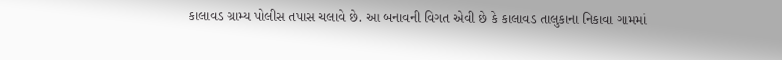કાલાવડ ગ્રામ્ય પોલીસ તપાસ ચલાવે છે. આ બનાવની વિગત એવી છે કે કાલાવડ તાલુકાના નિકાવા ગામમાં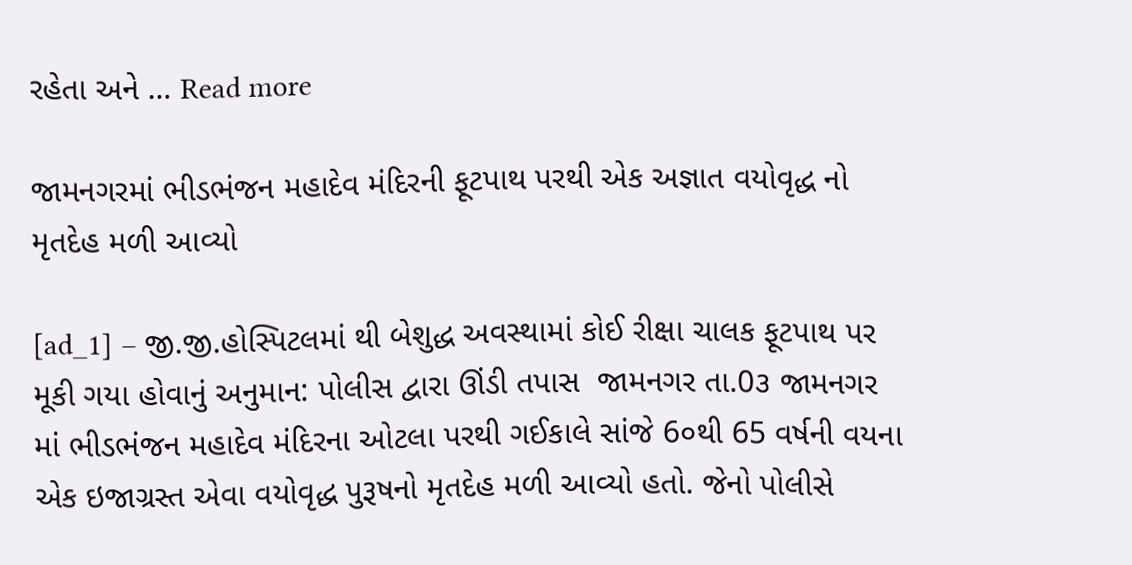રહેતા અને … Read more

જામનગરમાં ભીડભંજન મહાદેવ મંદિરની ફૂટપાથ પરથી એક અજ્ઞાત વયોવૃદ્ધ નો મૃતદેહ મળી આવ્યો

[ad_1] – જી.જી.હોસ્પિટલમાં થી બેશુદ્ધ અવસ્થામાં કોઈ રીક્ષા ચાલક ફૂટપાથ પર મૂકી ગયા હોવાનું અનુમાન: પોલીસ દ્વારા ઊંડી તપાસ  જામનગર તા.0૩ જામનગર માં ભીડભંજન મહાદેવ મંદિરના ઓટલા પરથી ગઈકાલે સાંજે 6૦થી 65 વર્ષની વયના એક ઇજાગ્રસ્ત એવા વયોવૃદ્ધ પુરૂષનો મૃતદેહ મળી આવ્યો હતો. જેનો પોલીસે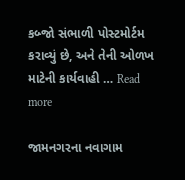કબ્જો સંભાળી પોસ્ટમોર્ટમ કરાવ્યું છે, અને તેની ઓળખ માટેની કાર્યવાહી … Read more

જામનગરના નવાગામ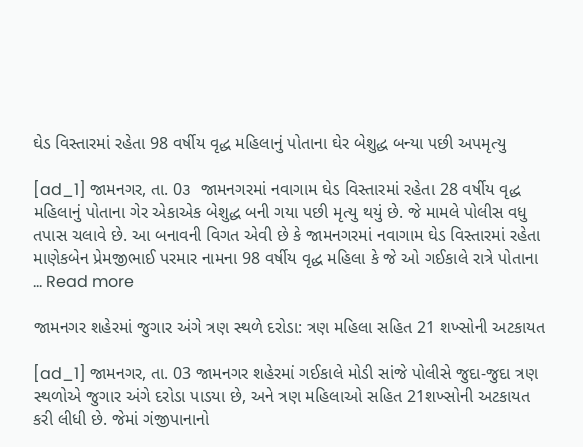ઘેડ વિસ્તારમાં રહેતા 98 વર્ષીય વૃદ્ધ મહિલાનું પોતાના ઘેર બેશુદ્ધ બન્યા પછી અપમૃત્યુ

[ad_1] જામનગર, તા. 0૩  જામનગરમાં નવાગામ ઘેડ વિસ્તારમાં રહેતા 28 વર્ષીય વૃદ્ધ મહિલાનું પોતાના ગેર એકાએક બેશુદ્ધ બની ગયા પછી મૃત્યુ થયું છે. જે મામલે પોલીસ વધુ તપાસ ચલાવે છે. આ બનાવની વિગત એવી છે કે જામનગરમાં નવાગામ ઘેડ વિસ્તારમાં રહેતા માણેકબેન પ્રેમજીભાઈ પરમાર નામના 98 વર્ષીય વૃદ્ધ મહિલા કે જે ઓ ગઈકાલે રાત્રે પોતાના … Read more

જામનગર શહેરમાં જુગાર અંગે ત્રણ સ્થળે દરોડા: ત્રણ મહિલા સહિત 21 શખ્સોની અટકાયત

[ad_1] જામનગર, તા. 03 જામનગર શહેરમાં ગઈકાલે મોડી સાંજે પોલીસે જુદા-જુદા ત્રણ સ્થળોએ જુગાર અંગે દરોડા પાડયા છે, અને ત્રણ મહિલાઓ સહિત 21શખ્સોની અટકાયત કરી લીધી છે. જેમાં ગંજીપાનાનો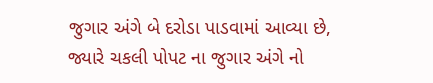જુગાર અંગે બે દરોડા પાડવામાં આવ્યા છે, જ્યારે ચકલી પોપટ ના જુગાર અંગે નો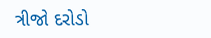ત્રીજો દરોડો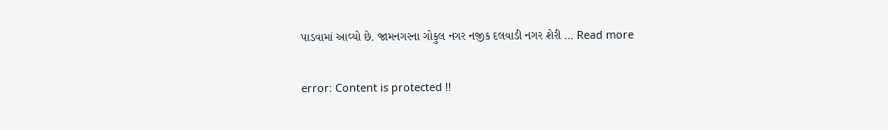પાડવામાં આવ્યો છે. જામનગરના ગોકુલ નગર નજીક દલવાડી નગર શેરી … Read more

error: Content is protected !!